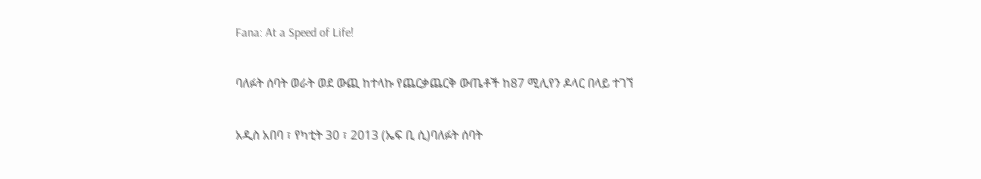Fana: At a Speed of Life!

ባለፉት ሰባት ወራት ወደ ውጪ ከተላኩ የጨርቃጨርቅ ውጤቶች ከ87 ሚሊየን ዶላር በላይ ተገኘ

አዲስ አበባ ፣ የካቲት 30 ፣ 2013 (ኤፍ ቢ ሲ)ባለፉት ሰባት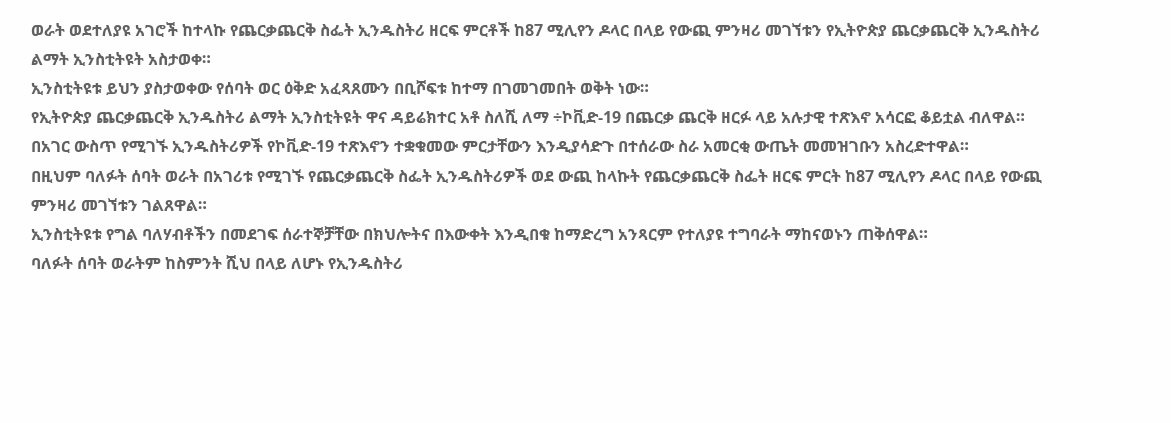ወራት ወደተለያዩ አገሮች ከተላኩ የጨርቃጨርቅ ስፌት ኢንዱስትሪ ዘርፍ ምርቶች ከ87 ሚሊየን ዶላር በላይ የውጪ ምንዛሪ መገኘቱን የኢትዮጵያ ጨርቃጨርቅ ኢንዱስትሪ ልማት ኢንስቲትዩት አስታወቀ።
ኢንስቲትዩቱ ይህን ያስታወቀው የሰባት ወር ዕቅድ አፈጻጸሙን በቢሾፍቱ ከተማ በገመገመበት ወቅት ነው።
የኢትዮጵያ ጨርቃጨርቅ ኢንዱስትሪ ልማት ኢንስቲትዩት ዋና ዳይሬክተር አቶ ስለሺ ለማ ÷ኮቪድ-19 በጨርቃ ጨርቅ ዘርፉ ላይ አሉታዊ ተጽእኖ አሳርፎ ቆይቷል ብለዋል።
በአገር ውስጥ የሚገኙ ኢንዱስትሪዎች የኮቪድ-19 ተጽእኖን ተቋቁመው ምርታቸውን እንዲያሳድጉ በተሰራው ስራ አመርቂ ውጤት መመዝገቡን አስረድተዋል።
በዚህም ባለፉት ሰባት ወራት በአገሪቱ የሚገኙ የጨርቃጨርቅ ስፌት ኢንዱስትሪዎች ወደ ውጪ ከላኩት የጨርቃጨርቅ ስፌት ዘርፍ ምርት ከ87 ሚሊየን ዶላር በላይ የውጪ ምንዛሪ መገኘቱን ገልጸዋል።
ኢንስቲትዩቱ የግል ባለሃብቶችን በመደገፍ ሰራተኞቻቸው በክህሎትና በእውቀት እንዲበቁ ከማድረግ አንጻርም የተለያዩ ተግባራት ማከናወኑን ጠቅሰዋል።
ባለፉት ሰባት ወራትም ከስምንት ሺህ በላይ ለሆኑ የኢንዱስትሪ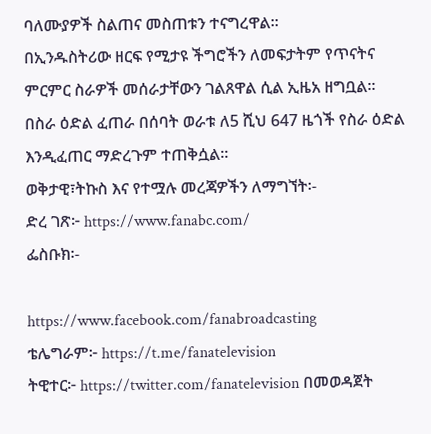ባለሙያዎች ስልጠና መስጠቱን ተናግረዋል።
በኢንዱስትሪው ዘርፍ የሚታዩ ችግሮችን ለመፍታትም የጥናትና ምርምር ስራዎች መሰራታቸውን ገልጸዋል ሲል ኢዜአ ዘግቧል።
በስራ ዕድል ፈጠራ በሰባት ወራቱ ለ5 ሺህ 647 ዜጎች የስራ ዕድል እንዲፈጠር ማድረጉም ተጠቅሷል።
ወቅታዊ፣ትኩስ እና የተሟሉ መረጃዎችን ለማግኘት፡-
ድረ ገጽ፦ https://www.fanabc.com/
ፌስቡክ፡-

https://www.facebook.com/fanabroadcasting
ቴሌግራም፦ https://t.me/fanatelevision
ትዊተር፦ https://twitter.com/fanatelevision በመወዳጀት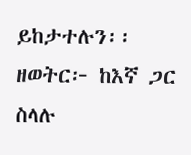ይከታተሉን፡፡
ዘወትር፦ ከእኛ ጋር ስላሉ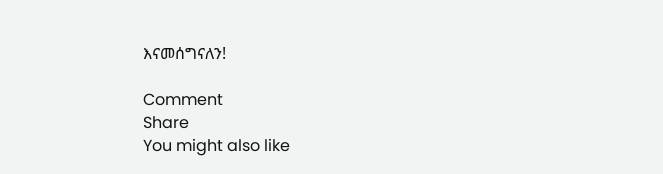እናመሰግናለን!

Comment
Share
You might also like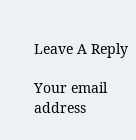Leave A Reply

Your email address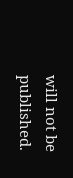will not be published.